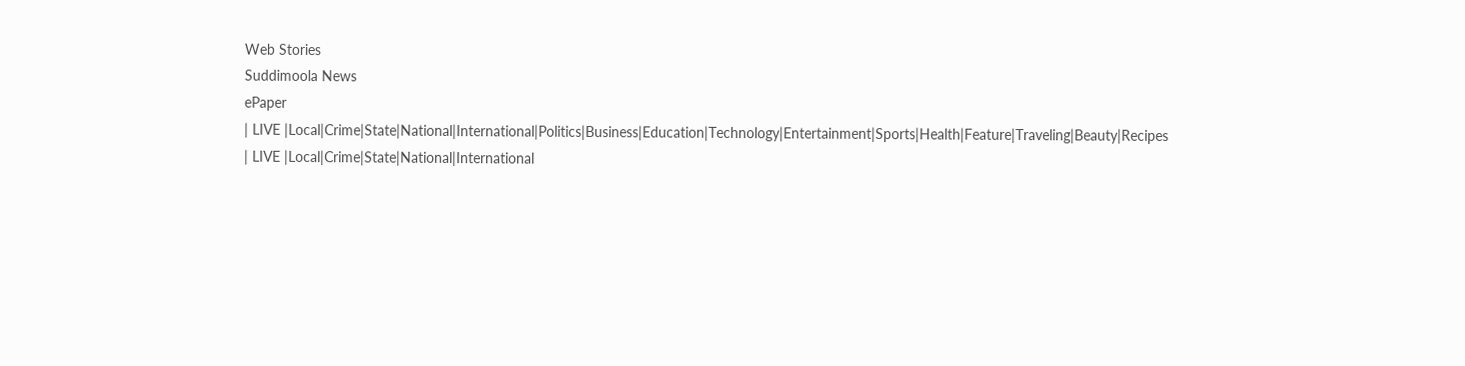Web Stories
Suddimoola News
ePaper
| LIVE |Local|Crime|State|National|International|Politics|Business|Education|Technology|Entertainment|Sports|Health|Feature|Traveling|Beauty|Recipes
| LIVE |Local|Crime|State|National|International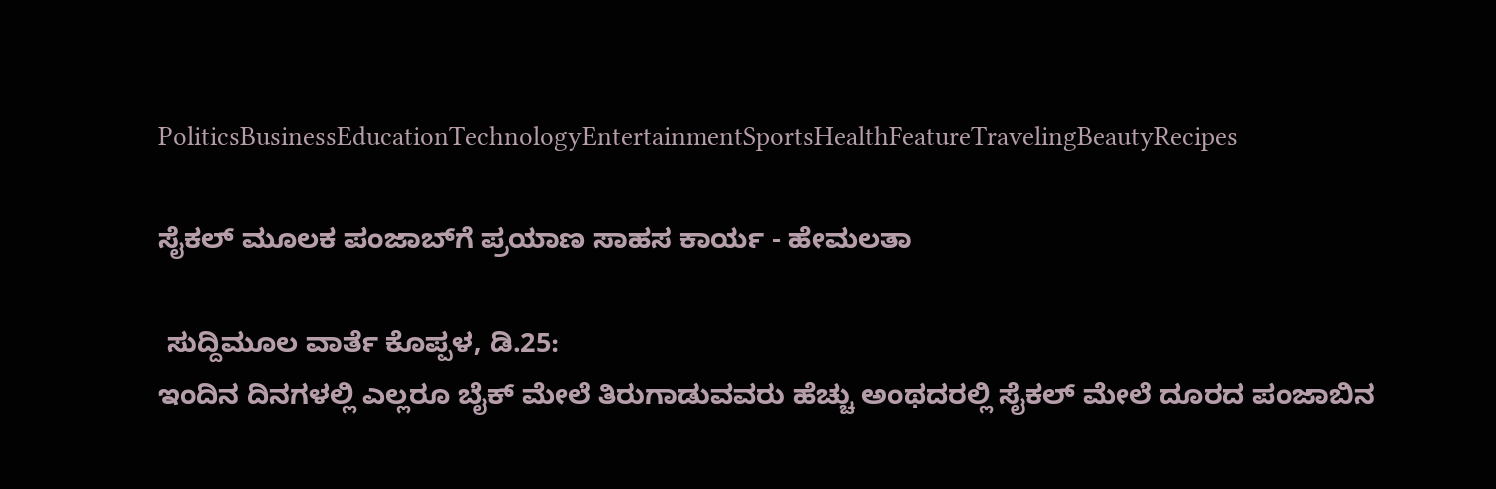PoliticsBusinessEducationTechnologyEntertainmentSportsHealthFeatureTravelingBeautyRecipes

ಸೈಕಲ್ ಮೂಲಕ ಪಂಜಾಬ್‌ಗೆ ಪ್ರಯಾಣ ಸಾಹಸ ಕಾರ್ಯ - ಹೇಮಲತಾ

 ಸುದ್ದಿಮೂಲ ವಾರ್ತೆ ಕೊಪ್ಪಳ, ಡಿ.25:
ಇಂದಿನ ದಿನಗಳಲ್ಲಿ ಎಲ್ಲರೂ ಬೈಕ್ ಮೇಲೆ ತಿರುಗಾಡುವವರು ಹೆಚ್ಚು ಅಂಥದರಲ್ಲಿ ಸೈಕಲ್ ಮೇಲೆ ದೂರದ ಪಂಜಾಬಿನ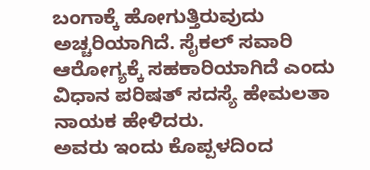ಬಂಗಾಕ್ಕೆ ಹೋಗುತ್ತಿರುವುದು ಅಚ್ಚರಿಯಾಗಿದೆ. ಸೈಕಲ್ ಸವಾರಿ ಆರೋಗ್ಯಕ್ಕೆ ಸಹಕಾರಿಯಾಗಿದೆ ಎಂದು ವಿಧಾನ ಪರಿಷತ್ ಸದಸ್ಯೆ ಹೇಮಲತಾ ನಾಯಕ ಹೇಳಿದರು.
ಅವರು ಇಂದು ಕೊಪ್ಪಳದಿಂದ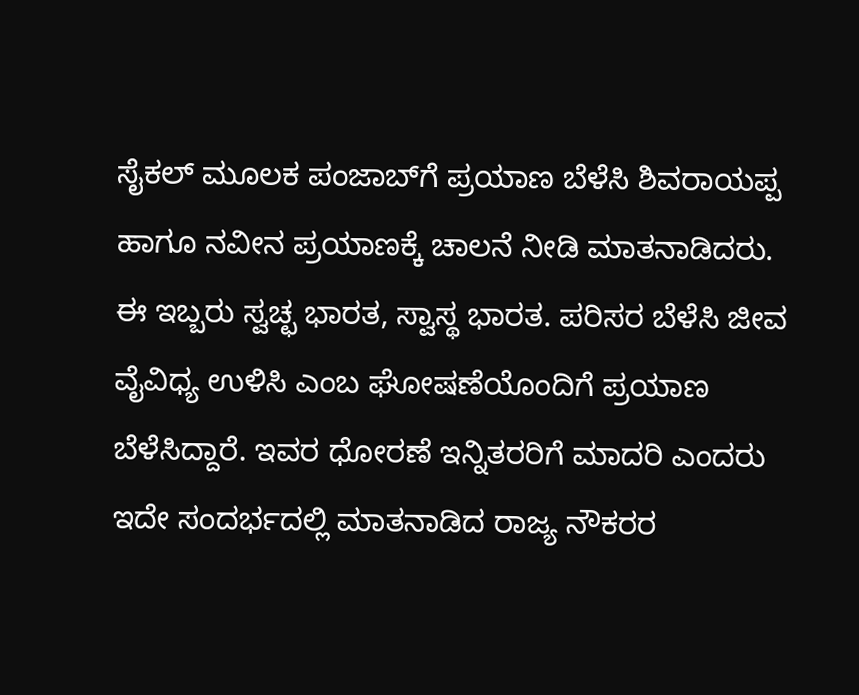ಸೈಕಲ್ ಮೂಲಕ ಪಂಜಾಬ್‌ಗೆ ಪ್ರಯಾಣ ಬೆಳೆಸಿ ಶಿವರಾಯಪ್ಪ ಹಾಗೂ ನವೀನ ಪ್ರಯಾಣಕ್ಕೆ ಚಾಲನೆ ನೀಡಿ ಮಾತನಾಡಿದರು. ಈ ಇಬ್ಬರು ಸ್ವಚ್ಛ ಭಾರತ, ಸ್ವಾಸ್ಥ ಭಾರತ. ಪರಿಸರ ಬೆಳೆಸಿ ಜೀವ ವೈವಿಧ್ಯ ಉಳಿಸಿ ಎಂಬ ಘೋಷಣೆಯೊಂದಿಗೆ ಪ್ರಯಾಣ ಬೆಳೆಸಿದ್ದಾರೆ. ಇವರ ಧೋರಣೆ ಇನ್ನಿತರರಿಗೆ ಮಾದರಿ ಎಂದರು
ಇದೇ ಸಂದರ್ಭದಲ್ಲಿ ಮಾತನಾಡಿದ ರಾಜ್ಯ ನೌಕರರ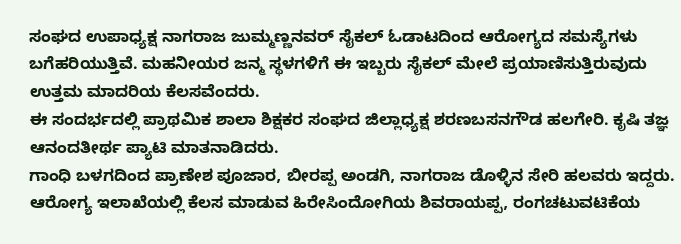ಸಂಘದ ಉಪಾಧ್ಯಕ್ಷ ನಾಗರಾಜ ಜುಮ್ಮಣ್ಣನವರ್ ಸೈಕಲ್ ಓಡಾಟದಿಂದ ಆರೋಗ್ಯದ ಸಮಸ್ಯೆಗಳು ಬಗೆಹರಿಯುತ್ತಿವೆ. ಮಹನೀಯರ ಜನ್ಮ ಸ್ಥಳಗಳಿಗೆ ಈ ಇಬ್ಬರು ಸೈಕಲ್ ಮೇಲೆ ಪ್ರಯಾಣಿಸುತ್ತಿರುವುದು ಉತ್ತಮ ಮಾದರಿಯ ಕೆಲಸವೆಂದರು.
ಈ ಸಂದರ್ಭದಲ್ಲಿ ಪ್ರಾಥಮಿಕ ಶಾಲಾ ಶಿಕ್ಷಕರ ಸಂಘದ ಜಿಲ್ಲಾಧ್ಯಕ್ಷ ಶರಣಬಸನಗೌಡ ಹಲಗೇರಿ. ಕೃಷಿ ತಜ್ಞ ಆನಂದತೀರ್ಥ ಪ್ಯಾಟಿ ಮಾತನಾಡಿದರು.
ಗಾಂಧಿ ಬಳಗದಿಂದ ಪ್ರಾಣೇಶ ಪೂಜಾರ, ಬೀರಪ್ಪ ಅಂಡಗಿ, ನಾಗರಾಜ ಡೊಳ್ಳಿನ ಸೇರಿ ಹಲವರು ಇದ್ದರು.
ಆರೋಗ್ಯ ಇಲಾಖೆಯಲ್ಲಿ ಕೆಲಸ ಮಾಡುವ ಹಿರೇಸಿಂದೋಗಿಯ ಶಿವರಾಯಪ್ಪ, ರಂಗಚಟುವಟಿಕೆಯ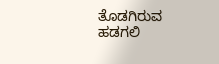ತೊಡಗಿರುವ ಹಡಗಲಿ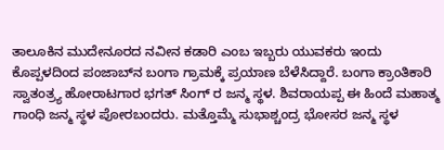ತಾಲೂಕಿನ ಮುದೇನೂರದ ನವೀನ ಕಡಾರಿ ಎಂಬ ಇಬ್ಬರು ಯುವಕರು ಇಂದು ಕೊಪ್ಪಳದಿಂದ ಪಂಜಾಬ್‌ನ ಬಂಗಾ ಗ್ರಾಮಕ್ಕೆ ಪ್ರಯಾಣ ಬೆಳೆಸಿದ್ದಾರೆ. ಬಂಗಾ ಕ್ರಾಂತಿಕಾರಿ ಸ್ವಾತಂತ್ರ್ಯ ಹೋರಾಟಗಾರ ಭಗತ್ ಸಿಂಗ್ ರ ಜನ್ಮ ಸ್ಥಳ. ಶಿವರಾಯಪ್ಪ ಈ ಹಿಂದೆ ಮಹಾತ್ಮ ಗಾಂಧಿ ಜನ್ಮ ಸ್ಥಳ ಪೋರಬಂದರು. ಮತ್ತೊಮ್ಮೆ ಸುಭಾಶ್ಚಂದ್ರ ಭೋಸರ ಜನ್ಮ ಸ್ಥಳ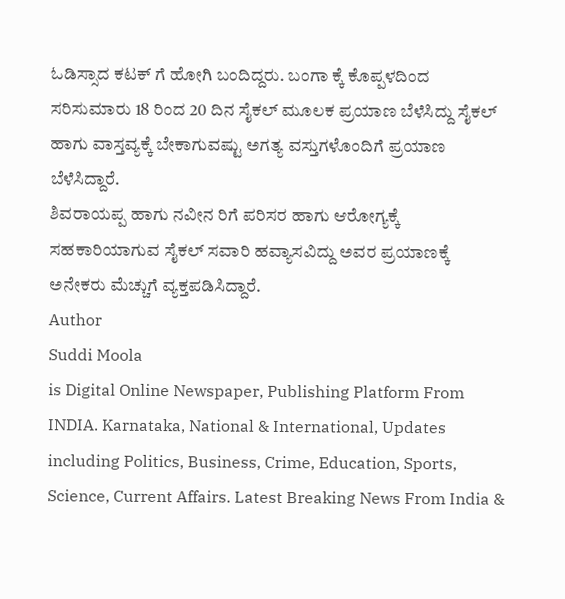ಓಡಿಸ್ಸಾದ ಕಟಕ್ ಗೆ ಹೋಗಿ ಬಂದಿದ್ದರು. ಬಂಗಾ ಕ್ಕೆ ಕೊಪ್ಪಳದಿಂದ ಸರಿಸುಮಾರು 18 ರಿಂದ 20 ದಿನ ಸೈಕಲ್ ಮೂಲಕ ಪ್ರಯಾಣ ಬೆಳೆಸಿದ್ದು ಸೈಕಲ್ ಹಾಗು ವಾಸ್ತವ್ಯಕ್ಕೆ ಬೇಕಾಗುವಷ್ಟು ಅಗತ್ಯ ವಸ್ತುಗಳೊಂದಿಗೆ ಪ್ರಯಾಣ ಬೆಳೆಸಿದ್ದಾರೆ.
ಶಿವರಾಯಪ್ಪ ಹಾಗು ನವೀನ ರಿಗೆ ಪರಿಸರ ಹಾಗು ಆರೋಗ್ಯಕ್ಕೆ ಸಹಕಾರಿಯಾಗುವ ಸೈಕಲ್ ಸವಾರಿ ಹವ್ಯಾಸವಿದ್ದು ಅವರ ಪ್ರಯಾಣಕ್ಕೆ ಅನೇಕರು ಮೆಚ್ಚುಗೆ ವ್ಯಕ್ತಪಡಿಸಿದ್ದಾರೆ.
Author
Suddi Moola
is Digital Online Newspaper, Publishing Platform From INDIA. Karnataka, National & International, Updates including Politics, Business, Crime, Education, Sports, Science, Current Affairs. Latest Breaking News From India &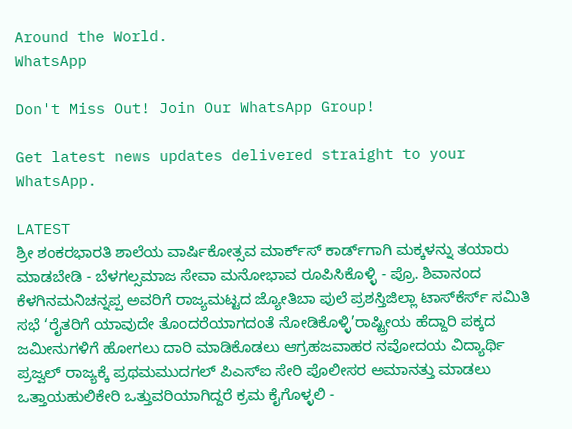Around the World.
WhatsApp

Don't Miss Out! Join Our WhatsApp Group!

Get latest news updates delivered straight to your WhatsApp.

LATEST
ಶ್ರೀ ಶಂಕರಭಾರತಿ ಶಾಲೆಯ ವಾರ್ಷಿಕೋತ್ಸವ ಮಾರ್ಕ್‌ಸ್‌ ಕಾರ್ಡ್‌ಗಾಗಿ ಮಕ್ಕಳನ್ನು ತಯಾರು ಮಾಡಬೇಡಿ - ಬೆಳಗಲ್ಸಮಾಜ ಸೇವಾ ಮನೋಭಾವ ರೂಪಿಸಿಕೊಳ್ಳಿ - ಪ್ರೊ. ಶಿವಾನಂದ ಕೆಳಗಿನಮನಿಚನ್ನಪ್ಪ ಅವರಿಗೆ ರಾಜ್ಯಮಟ್ಟದ ಜ್ಯೋತಿಬಾ ಪುಲೆ ಪ್ರಶಸ್ತಿಜಿಲ್ಲಾ ಟಾಸ್‌‌ಕೆರ್ಸ್ ಸಮಿತಿ ಸಭೆ ‘ರೈತರಿಗೆ ಯಾವುದೇ ತೊಂದರೆಯಾಗದಂತೆ ನೋಡಿಕೊಳ್ಳಿ’ರಾಷ್ಟ್ರೀಯ ಹೆದ್ದಾರಿ ಪಕ್ಕದ ಜಮೀನುಗಳಿಗೆ ಹೋಗಲು ದಾರಿ ಮಾಡಿಕೊಡಲು ಆಗ್ರಹಜವಾಹರ ನವೋದಯ ವಿದ್ಯಾರ್ಥಿ ಪ್ರಜ್ವಲ್ ರಾಜ್ಯಕ್ಕೆ ಪ್ರಥಮಮುದಗಲ್ ಪಿಎಸ್‌ಐ ಸೇರಿ ಪೊಲೀಸರ ಅಮಾನತ್ತು ಮಾಡಲು ಒತ್ತಾಯಹುಲಿಕೇರಿ ಒತ್ತುವರಿಯಾಗಿದ್ದರೆ ಕ್ರಮ ಕೈಗೊಳ್ಳಲಿ -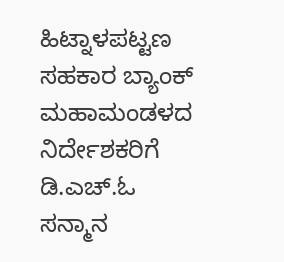ಹಿಟ್ನಾಳಪಟ್ಟಣ ಸಹಕಾರ ಬ್ಯಾಂಕ್ ಮಹಾಮಂಡಳದ ನಿರ್ದೇಶಕರಿಗೆ ಡಿ.ಎಚ್.ಓ ಸನ್ಮಾನ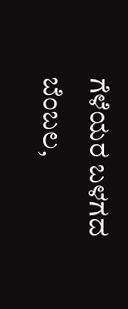ಗೆಳೆಯರ ಬಳಗದ ಬೆಂಬಲ,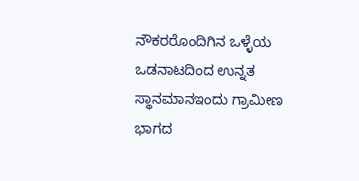ನೌಕರರೊಂದಿಗಿನ ಒಳ್ಳೆಯ ಒಡನಾಟದಿಂದ ಉನ್ನತ ಸ್ಥಾನಮಾನಇಂದು ಗ್ರಾಮೀಣ ಭಾಗದ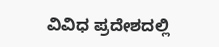ವಿವಿಧ ಪ್ರದೇಶದಲ್ಲಿ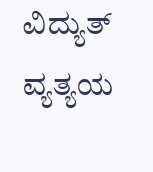ವಿದ್ಯುತ್ ವ್ಯತ್ಯಯ